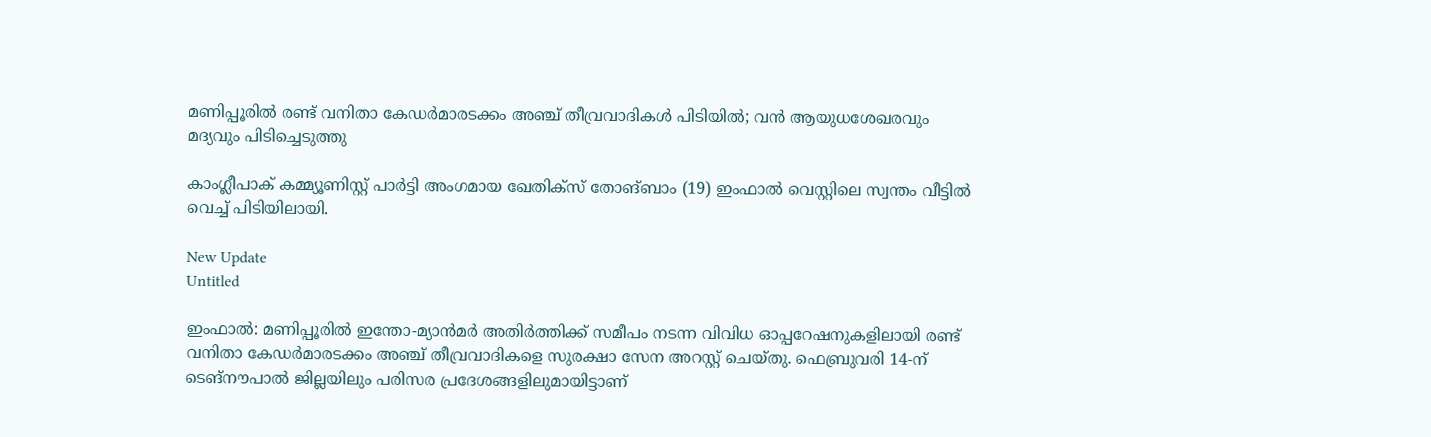മണിപ്പൂരിൽ രണ്ട് വനിതാ കേഡർമാരടക്കം അഞ്ച് തീവ്രവാദികൾ പിടിയിൽ; വൻ ആയുധശേഖരവും മദ്യവും പിടിച്ചെടുത്തു

കാംഗ്ലീപാക് കമ്മ്യൂണിസ്റ്റ് പാര്‍ട്ടി അംഗമായ ഖേതിക്‌സ് തോങ്ബാം (19) ഇംഫാല്‍ വെസ്റ്റിലെ സ്വന്തം വീട്ടില്‍ വെച്ച് പിടിയിലായി.

New Update
Untitled

ഇംഫാല്‍: മണിപ്പൂരില്‍ ഇന്തോ-മ്യാന്‍മര്‍ അതിര്‍ത്തിക്ക് സമീപം നടന്ന വിവിധ ഓപ്പറേഷനുകളിലായി രണ്ട് വനിതാ കേഡര്‍മാരടക്കം അഞ്ച് തീവ്രവാദികളെ സുരക്ഷാ സേന അറസ്റ്റ് ചെയ്തു. ഫെബ്രുവരി 14-ന് ടെങ്നൗപാല്‍ ജില്ലയിലും പരിസര പ്രദേശങ്ങളിലുമായിട്ടാണ്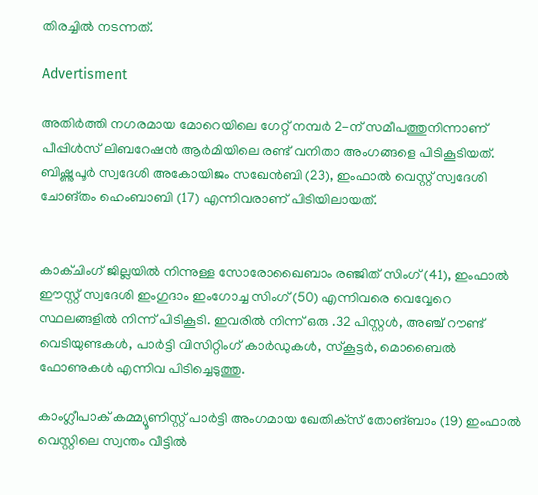തിരച്ചില്‍ നടന്നത്.

Advertisment

അതിര്‍ത്തി നഗരമായ മോറെയിലെ ഗേറ്റ് നമ്പര്‍ 2-ന് സമീപത്തുനിന്നാണ് പീപ്പിള്‍സ് ലിബറേഷന്‍ ആര്‍മിയിലെ രണ്ട് വനിതാ അംഗങ്ങളെ പിടികൂടിയത്. ബിഷ്ണുപൂര്‍ സ്വദേശി അകോയിജം സഖേന്‍ബി (23), ഇംഫാല്‍ വെസ്റ്റ് സ്വദേശി ചോങ്തം ഹെംബാബി (17) എന്നിവരാണ് പിടിയിലായത്.


കാക്ചിംഗ് ജില്ലയില്‍ നിന്നുള്ള സോരോഖൈബാം രഞ്ജിത് സിംഗ് (41), ഇംഫാല്‍ ഈസ്റ്റ് സ്വദേശി ഇംഗുദാം ഇംഗോച്ച സിംഗ് (50) എന്നിവരെ വെവ്വേറെ സ്ഥലങ്ങളില്‍ നിന്ന് പിടികൂടി. ഇവരില്‍ നിന്ന് ഒരു .32 പിസ്റ്റള്‍, അഞ്ച് റൗണ്ട് വെടിയുണ്ടകള്‍, പാര്‍ട്ടി വിസിറ്റിംഗ് കാര്‍ഡുകള്‍, സ്‌കൂട്ടര്‍, മൊബൈല്‍ ഫോണുകള്‍ എന്നിവ പിടിച്ചെടുത്തു.

കാംഗ്ലീപാക് കമ്മ്യൂണിസ്റ്റ് പാര്‍ട്ടി അംഗമായ ഖേതിക്‌സ് തോങ്ബാം (19) ഇംഫാല്‍ വെസ്റ്റിലെ സ്വന്തം വീട്ടില്‍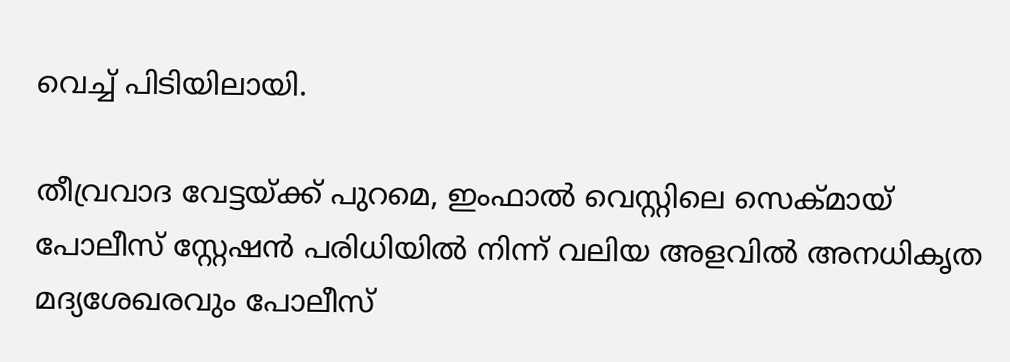വെച്ച് പിടിയിലായി.

തീവ്രവാദ വേട്ടയ്ക്ക് പുറമെ, ഇംഫാല്‍ വെസ്റ്റിലെ സെക്മായ് പോലീസ് സ്റ്റേഷന്‍ പരിധിയില്‍ നിന്ന് വലിയ അളവില്‍ അനധികൃത മദ്യശേഖരവും പോലീസ്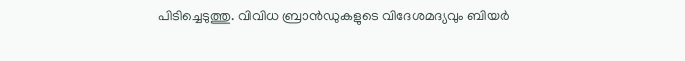പിടിച്ചെടുത്തു. വിവിധ ബ്രാന്‍ഡുകളുടെ വിദേശമദ്യവും ബിയര്‍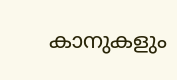കാനുകളും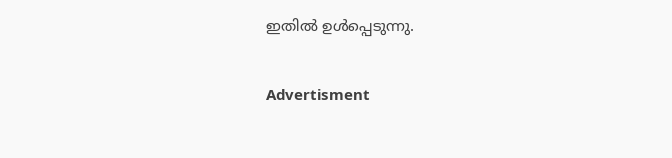ഇതില്‍ ഉള്‍പ്പെടുന്നു.

Advertisment